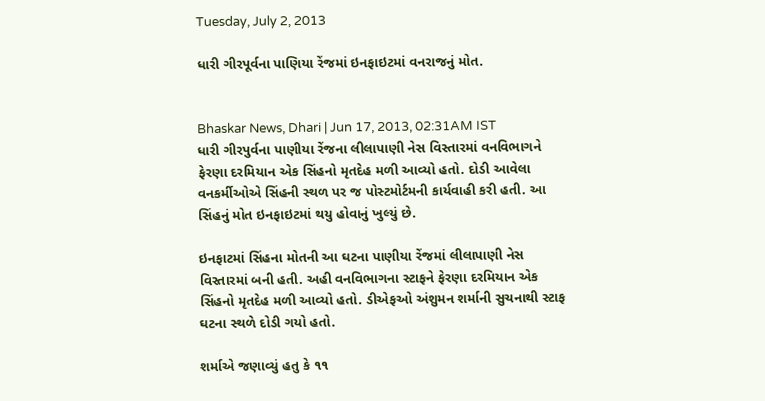Tuesday, July 2, 2013

ધારી ગીરપૂર્વના પાણિયા રેંજમાં ઇનફાઇટમાં વનરાજનું મોત.


Bhaskar News, Dhari | Jun 17, 2013, 02:31AM IST
ધારી ગીરપુર્વના પાણીયા રેંજના લીલાપાણી નેસ વિસ્તારમાં વનવિભાગને ફેરણા દરમિયાન એક સિંહનો મૃતદેહ મળી આવ્યો હતો. દોડી આવેલા વનકર્મીઓએ સિંહની સ્થળ પર જ પોસ્ટમોર્ટમની કાર્યવાહી કરી હતી. આ સિંહનું મોત ઇનફાઇટમાં થયુ હોવાનું ખુલ્યું છે.

ઇનફાટમાં સિંહના મોતની આ ઘટના પાણીયા રેંજમાં લીલાપાણી નેસ વિસ્તારમાં બની હતી. અહી વનવિભાગના સ્ટાફને ફેરણા દરમિયાન એક સિંહનો મૃતદેહ મળી આવ્યો હતો. ડીએફઓ અંશુમન શર્માની સુચનાથી સ્ટાફ ઘટના સ્થળે દોડી ગયો હતો.

શર્માએ જણાવ્યું હતુ કે ૧૧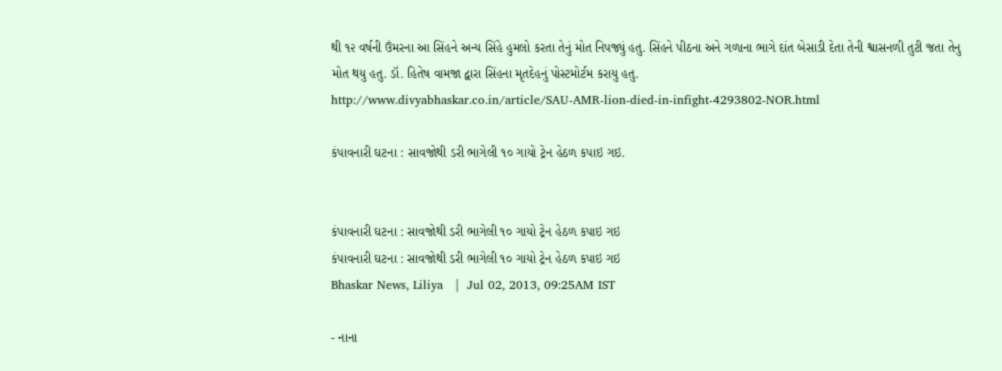થી ૧૨ વર્ષની ઉંમરના આ સિંહને અન્ય સિંહે હુમલો કરતા તેનું મોત નિપજ્યું હતુ. સિંહને પીઠના અને ગળાના ભાગે દાંત બેસાડી દેતા તેની શ્વાસનળી તુટી જતા તેનુ મોત થયુ હતુ. ડૉ. હિતેષ વામજા દ્વારા સિંહના મૃતદેહનું પોસ્ટમોર્ટમ કરાયુ હતુ.
http://www.divyabhaskar.co.in/article/SAU-AMR-lion-died-in-infight-4293802-NOR.html

કંપાવનારી ઘટના : સાવજોથી ડરી ભાગેલી ૧૦ ગાયો ટ્રેન હેઠળ કપાઇ ગઇ.


કંપાવનારી ઘટના : સાવજોથી ડરી ભાગેલી ૧૦ ગાયો ટ્રેન હેઠળ કપાઇ ગઇ
કંપાવનારી ઘટના : સાવજોથી ડરી ભાગેલી ૧૦ ગાયો ટ્રેન હેઠળ કપાઇ ગઇ
Bhaskar News, Liliya   |  Jul 02, 2013, 09:25AM IST

- નાના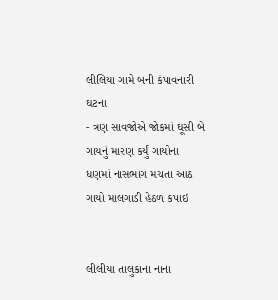લીલિયા ગામે બની કંપાવનારી ઘટના
- ત્રણ સાવજોએ જોકમાં ઘૂસી બે ગાયનું મારણ કર્યું ગાયોના ધણમાં નાસભાગ મચતા આઠ ગાયો માલગાડી હેઠળ કપાઇ


લીલીયા તાલુકાના નાના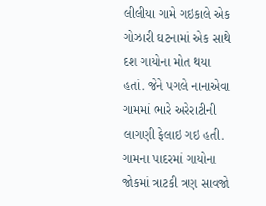લીલીયા ગામે ગઇકાલે એક ગોઝારી ઘટનામાં એક સાથે દશ ગાયોના મોત થયા હતાં. જેને પગલે નાનાએવા ગામમાં ભારે અરેરાટીની લાગણી ફેલાઇ ગઇ હતી. ગામના પાદરમાં ગાયોના જોકમાં ત્રાટકી ત્રણ સાવજો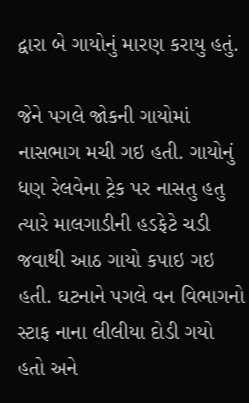દ્વારા બે ગાયોનું મારણ કરાયુ હતું.

જેને પગલે જોકની ગાયોમાં નાસભાગ મચી ગઇ હતી. ગાયોનું ધણ રેલવેના ટ્રેક પર નાસતુ હતુ ત્યારે માલગાડીની હડફેટે ચડી જવાથી આઠ ગાયો કપાઇ ગઇ હતી. ઘટનાને પગલે વન વિભાગનો સ્ટાફ નાના લીલીયા દોડી ગયો હતો અને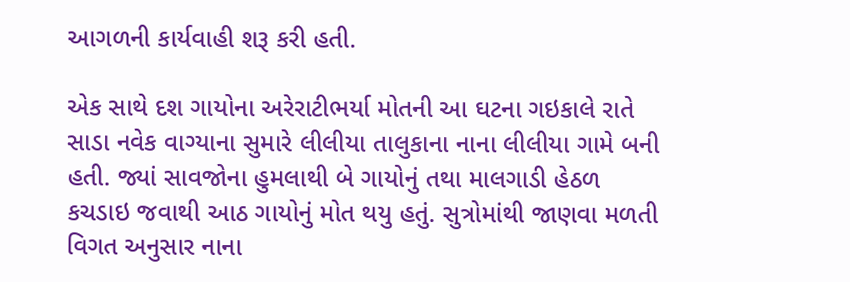આગળની કાર્યવાહી શરૂ કરી હતી.

એક સાથે દશ ગાયોના અરેરાટીભર્યા મોતની આ ઘટના ગઇકાલે રાતે સાડા નવેક વાગ્યાના સુમારે લીલીયા તાલુકાના નાના લીલીયા ગામે બની હતી. જ્યાં સાવજોના હુમલાથી બે ગાયોનું તથા માલગાડી હેઠળ કચડાઇ જવાથી આઠ ગાયોનું મોત થયુ હતું. સુત્રોમાંથી જાણવા મળતી વિગત અનુસાર નાના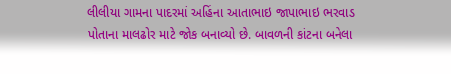લીલીયા ગામના પાદરમાં અહિંના આતાભાઇ જાપાભાઇ ભરવાડ પોતાના માલઢોર માટે જોક બનાવ્યો છે. બાવળની કાંટના બનેલા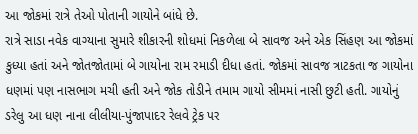આ જોકમાં રાત્રે તેઓ પોતાની ગાયોને બાંધે છે.
રાત્રે સાડા નવેક વાગ્યાના સુમારે શીકારની શોધમાં નિકળેલા બે સાવજ અને એક સિંહણ આ જોકમાં કુધ્યા હતાં અને જોતજોતામાં બે ગાયોના રામ રમાડી દીધા હતાં. જોકમાં સાવજ ત્રાટકતા જ ગાયોના ધણમાં પણ નાસભાગ મચી હતી અને જોક તોડીને તમામ ગાયો સીમમાં નાસી છુટી હતી. ગાયોનું ડરેલુ આ ધણ નાના લીલીયા-પુંજાપાદર રેલવે ટ્રેક પર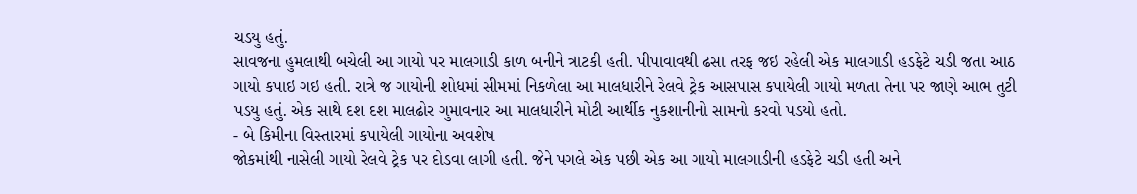ચડયુ હતું.
સાવજના હુમલાથી બચેલી આ ગાયો પર માલગાડી કાળ બનીને ત્રાટકી હતી. પીપાવાવથી ઢસા તરફ જઇ રહેલી એક માલગાડી હડફેટે ચડી જતા આઠ ગાયો કપાઇ ગઇ હતી. રાત્રે જ ગાયોની શોધમાં સીમમાં નિકળેલા આ માલધારીને રેલવે ટ્રેક આસપાસ કપાયેલી ગાયો મળતા તેના પર જાણે આભ તુટી પડયુ હતું. એક સાથે દશ દશ માલઢોર ગુમાવનાર આ માલધારીને મોટી આર્થીક નુકશાનીનો સામનો કરવો પડયો હતો.
- બે કિમીના વિસ્તારમાં કપાયેલી ગાયોના અવશેષ
જોકમાંથી નાસેલી ગાયો રેલવે ટ્રેક પર દોડવા લાગી હતી. જેને પગલે એક પછી એક આ ગાયો માલગાડીની હડફેટે ચડી હતી અને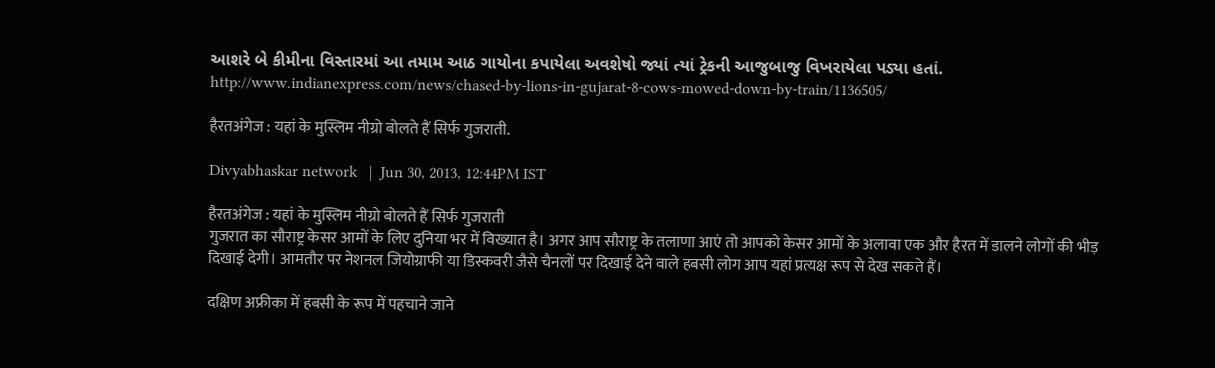આશરે બે કીમીના વિસ્તારમાં આ તમામ આઠ ગાયોના કપાયેલા અવશેષો જ્યાં ત્યાં ટ્રેકની આજુબાજુ વિખરાયેલા પડ્યા હતાં.
http://www.indianexpress.com/news/chased-by-lions-in-gujarat-8-cows-mowed-down-by-train/1136505/

हैरतअंगेज : यहां के मुस्लिम नीग्रो बोलते हैं सिर्फ गुजराती.

Divyabhaskar network   |  Jun 30, 2013, 12:44PM IST

हैरतअंगेज : यहां के मुस्लिम नीग्रो बोलते हैं सिर्फ गुजराती
गुजरात का सौराष्ट्र केसर आमों के लिए दुनिया भर में विख्यात है। अगर आप सौराष्ट्र के तलाणा आएं तो आपको केसर आमों के अलावा एक और हैरत में डालने लोगों की भीड़ दिखाई देगी। आमतौर पर नेशनल जियोग्राफी या डिस्कवरी जैसे चैनलों पर दिखाई देने वाले हबसी लोग आप यहां प्रत्यक्ष रूप से देख सकते हैं।

दक्षिण अफ्रीका में हबसी के रूप में पहचाने जाने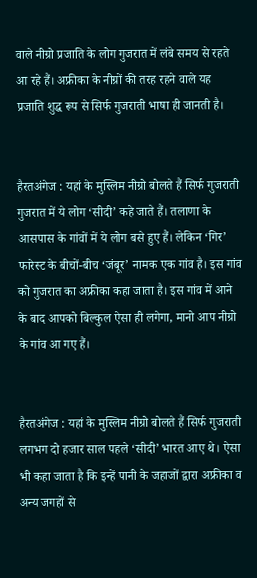वाले नीग्रो प्रजाति के लोग गुजरात में लंबे समय से रहते आ रहे हैं। अफ्रीका के नीग्रों की तरह रहने वाले यह प्रजाति शुद्ध रूप से सिर्फ गुजराती भाषा ही जानती है।


हैरतअंगेज : यहां के मुस्लिम नीग्रो बोलते हैं सिर्फ गुजराती
गुजरात में ये लोग ‘सीदी’ कहे जाते हैं। तलाणा के आसपास के गांवों में ये लोग बसे हुए हैं। लेकिन ‘गिर’ फारेस्ट के बीचों-बीच ‘जंबूर’ नामक एक गांव है। इस गांव को गुजरात का अफ्रीका कहा जाता है। इस गांव में आने के बाद आपको बिल्कुल ऐसा ही लगेगा, मानो आप नीग्रो के गांव आ गए हैं।


हैरतअंगेज : यहां के मुस्लिम नीग्रो बोलते हैं सिर्फ गुजराती
लगभग दो हजार साल पहले ‘सीदी’ भारत आए थे। ऐसा भी कहा जाता है कि इन्हें पानी के जहाजों द्वारा अफ्रीका व अन्य जगहों से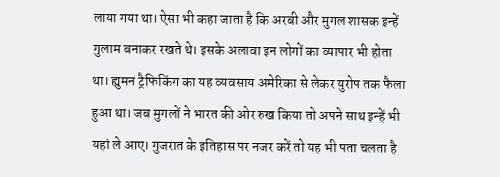लाया गया था। ऐसा भी कहा जाता है कि अरबी और मुगल शासक इन्हें गुलाम बनाकर रखते थे। इसके अलावा इन लोगों का व्यापार भी होता था। ह्युमन ट्रैफिकिंग का यह व्यवसाय अमेरिका से लेकर युरोप तक फैला हुआ था। जब मुगलों ने भारत की ओर रुख किया तो अपने साथ इन्हें भी यहां ले आए। गुजरात के इतिहास पर नजर करें तो यह भी पता चलता है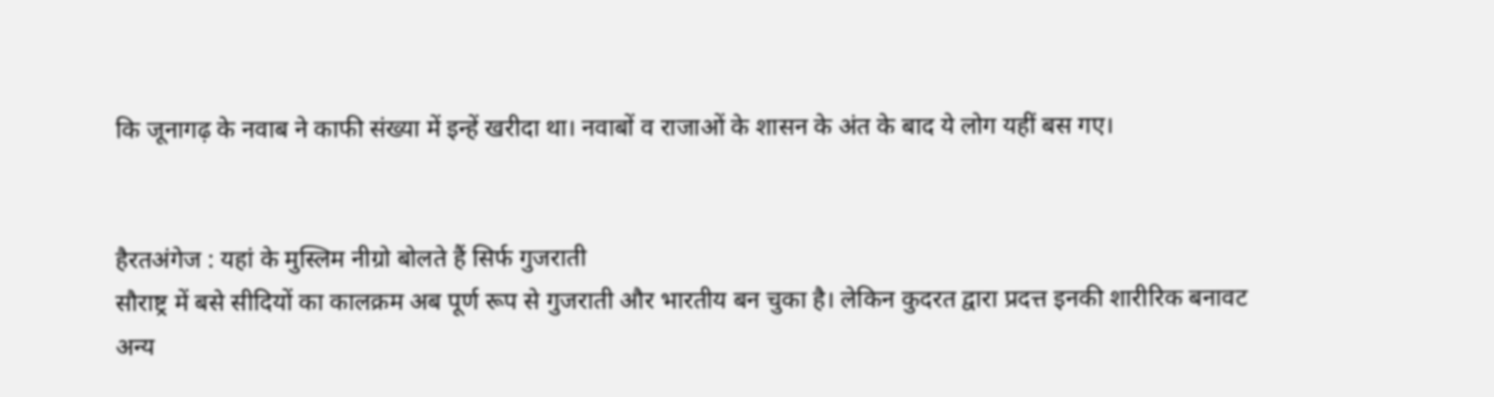कि जूनागढ़ के नवाब ने काफी संख्या में इन्हें खरीदा था। नवाबों व राजाओं के शासन के अंत के बाद ये लोग यहीं बस गए।


हैरतअंगेज : यहां के मुस्लिम नीग्रो बोलते हैं सिर्फ गुजराती
सौराष्ट्र में बसे सीदियों का कालक्रम अब पूर्ण रूप से गुजराती और भारतीय बन चुका है। लेकिन कुदरत द्वारा प्रदत्त इनकी शारीरिक बनावट अन्य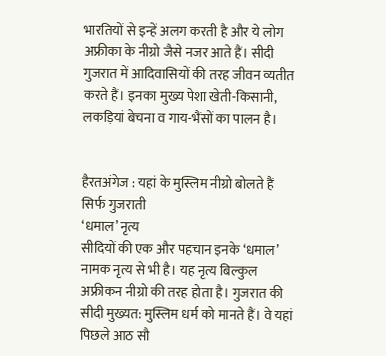भारतियों से इन्हें अलग करती है और ये लोग अफ्रीका के नीग्रो जैसे नजर आते हैं। सीदी गुजरात में आदिवासियों की तरह जीवन व्यतीत करते हैं। इनका मुख्य पेशा खेती-किसानी, लकड़ियां बेचना व गाय-भैंसों का पालन है।


हैरतअंगेज : यहां के मुस्लिम नीग्रो बोलते हैं सिर्फ गुजराती
‘धमाल’ नृत्य
सीदियों की एक और पहचान इनके ‘धमाल’ नामक नृत्य से भी है। यह नृत्य बिल्कुल अफ्रीकन नीग्रो की तरह होता है। गुजरात की सीदी मुख्यत: मुस्लिम धर्म को मानते हैं। वे यहां पिछले आठ सौ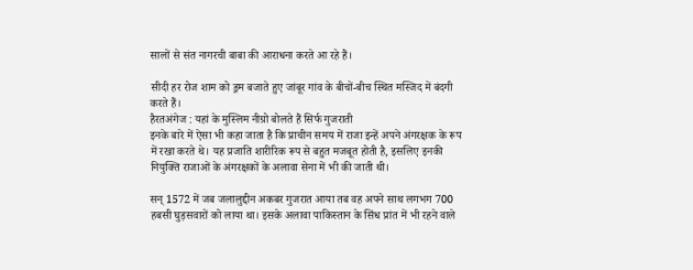सालों से संत नागरची बाबा की आराधना करते आ रहे हैं।

सीदी हर रोज शाम को ड्रम बजाते हुए जांबूर गांव के बीचों-बीच स्थित मस्जिद में बंदगी करते हैं।
हैरतअंगेज : यहां के मुस्लिम नीग्रो बोलते हैं सिर्फ गुजराती
इनके बारे में ऐसा भी कहा जाता है कि प्राचीन समय में राजा इन्हें अपने अंगरक्षक के रूप में रखा करते थे। यह प्रजाति शारीरिक रूप से बहुत मजबूत होती है, इसलिए इनकी नियुक्ति राजाओं के अंगरक्षकों के अलावा सेना में भी की जाती थी।

सन् 1572 में जब जलालुद्दीन अकबर गुजरात आया तब वह अपने साथ लगभग 700 हबसी घुड़सवारों को लाया था। इसके अलावा पाकिस्तान के सिंध प्रांत में भी रहने वाले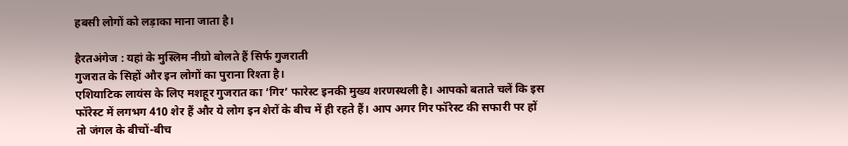हबसी लोगों को लड़ाका माना जाता है।

हैरतअंगेज : यहां के मुस्लिम नीग्रो बोलते हैं सिर्फ गुजराती
गुजरात के सिहों और इन लोगों का पुराना रिश्ता है।
एशियाटिक लायंस के लिए मशहूर गुजरात का ‘गिर’ फारेस्ट इनकी मुख्य शरणस्थली है। आपको बताते चलें कि इस फॉरेस्ट में लगभग 410 शेर हैं और ये लोग इन शेरों के बीच में ही रहते हैं। आप अगर गिर फॉरेस्ट की सफारी पर हों तो जंगल के बीचों-बीच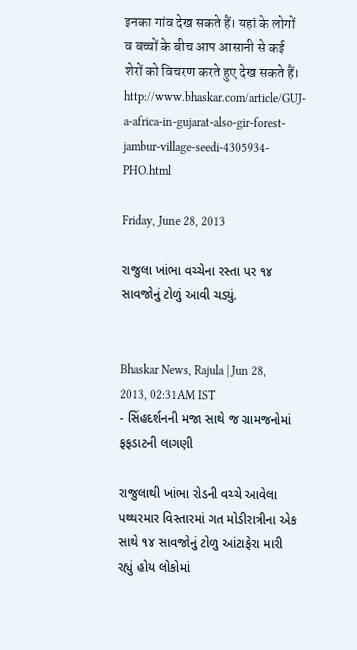इनका गांव देख सकते हैं। यहां के लोगों व बच्चों के बीच आप आसानी से कई शेरों को विचरण करते हुए देख सकते हैं।
http://www.bhaskar.com/article/GUJ-a-africa-in-gujarat-also-gir-forest-jambur-village-seedi-4305934-PHO.html

Friday, June 28, 2013

રાજુલા ખાંભા વચ્ચેના રસ્તા પર ૧૪ સાવજોનું ટોળું આવી ચડ્યું.


Bhaskar News, Rajula | Jun 28, 2013, 02:31AM IST
- સિંહદર્શનની મજા સાથે જ ગ્રામજનોમાં ફફડાટની લાગણી

રાજુલાથી ખાંભા રોડની વચ્ચે આવેલા પથ્થરમાર વિસ્તારમાં ગત મોડીરાત્રીના એક સાથે ૧૪ સાવજોનું ટોળુ આંટાફેરા મારી રહ્યું હોય લોકોમાં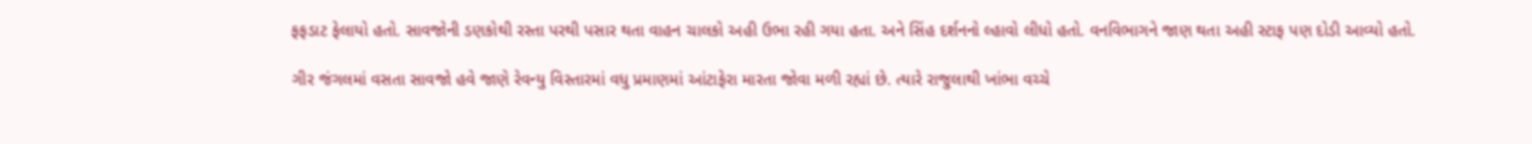ફફડાટ ફેલાયો હતો. સાવજોની ડણકોથી રસ્તા પરથી પસાર થતા વાહન ચાલકો અહી ઉભા રહી ગયા હતા. અને સિંહ દર્શનનો લ્હાવો લીધો હતો. વનવિભાગને જાણ થતા અહી સ્ટાફ પણ દોડી આવ્યો હતો.

ગીર જંગલમાં વસતા સાવજો હવે જાણે રેવન્યુ વિસ્તારમાં વધુ પ્રમાણમાં આંટાફેરા મારતા જોવા મળી રહ્યાં છે. ત્યારે રાજુલાથી ખાંભા વચ્ચે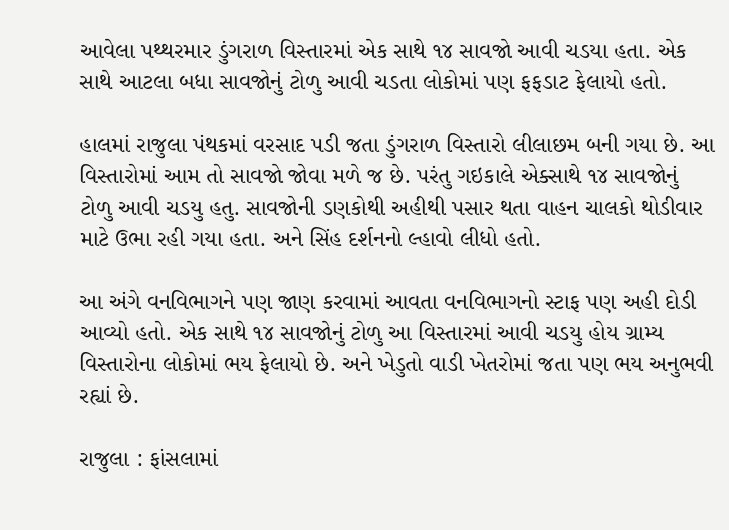આવેલા પથ્થરમાર ડુંગરાળ વિસ્તારમાં એક સાથે ૧૪ સાવજો આવી ચડયા હતા. એક સાથે આટલા બધા સાવજોનું ટોળુ આવી ચડતા લોકોમાં પણ ફફડાટ ફેલાયો હતો.

હાલમાં રાજુલા પંથકમાં વરસાદ પડી જતા ડુંગરાળ વિસ્તારો લીલાછમ બની ગયા છે. આ વિસ્તારોમાં આમ તો સાવજો જોવા મળે જ છે. પરંતુ ગઇકાલે એક્સાથે ૧૪ સાવજોનું ટોળુ આવી ચડયુ હતુ. સાવજોની ડણકોથી અહીથી પસાર થતા વાહન ચાલકો થોડીવાર માટે ઉભા રહી ગયા હતા. અને સિંહ દર્શનનો લ્હાવો લીધો હતો.

આ અંગે વનવિભાગને પણ જાણ કરવામાં આવતા વનવિભાગનો સ્ટાફ પણ અહી દોડી આવ્યો હતો. એક સાથે ૧૪ સાવજોનું ટોળુ આ વિસ્તારમાં આવી ચડયુ હોય ગ્રામ્ય વિસ્તારોના લોકોમાં ભય ફેલાયો છે. અને ખેડુતો વાડી ખેતરોમાં જતા પણ ભય અનુભવી રહ્યાં છે.

રાજુલા : ફાંસલામાં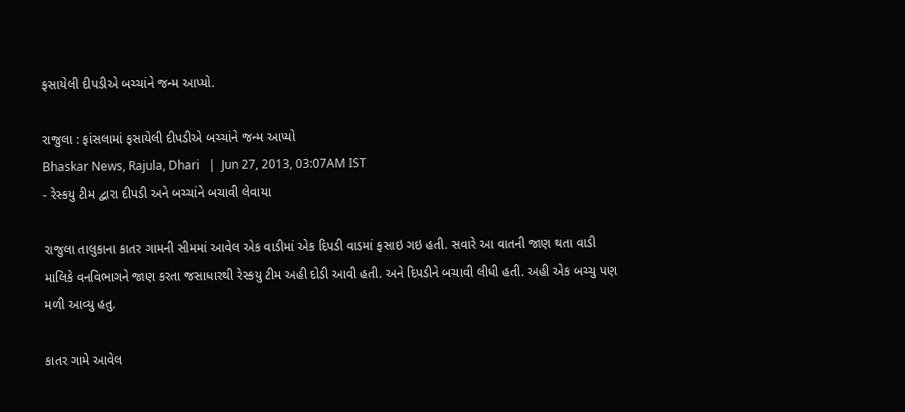ફસાયેલી દીપડીએ બચ્ચાંને જન્મ આપ્યો.

રાજુલા : ફાંસલામાં ફસાયેલી દીપડીએ બચ્ચાંને જન્મ આપ્યો
Bhaskar News, Rajula, Dhari   |  Jun 27, 2013, 03:07AM IST
- રેસ્કયુ ટીમ દ્વારા દીપડી અને બચ્ચાંને બચાવી લેવાયા

રાજુલા તાલુકાના કાતર ગામની સીમમાં આવેલ એક વાડીમાં એક દિપડી વાડમાં ફસાઇ ગઇ હતી. સવારે આ વાતની જાણ થતા વાડી માલિકે વનવિભાગને જાણ કરતા જસાધારથી રેસ્કયુ ટીમ અહી દોડી આવી હતી. અને દિપડીને બચાવી લીધી હતી. અહી એક બચ્ચુ પણ મળી આવ્યુ હતુ.

કાતર ગામે આવેલ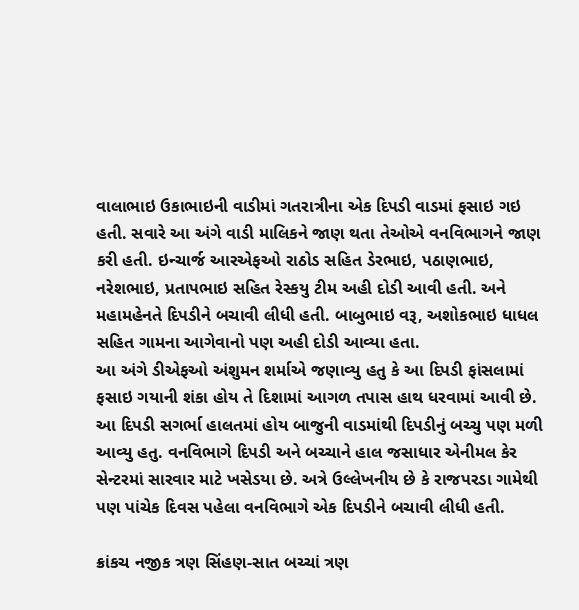વાલાભાઇ ઉકાભાઇની વાડીમાં ગતરાત્રીના એક દિપડી વાડમાં ફસાઇ ગઇ હતી. સવારે આ અંગે વાડી માલિકને જાણ થતા તેઓએ વનવિભાગને જાણ કરી હતી. ઇન્ચાર્જ આરએફઓ રાઠોડ સહિ‌ત ડેરભાઇ, પઠાણભાઇ, નરેશભાઇ, પ્રતાપભાઇ સહિ‌ત રેસ્કયુ ટીમ અહી દોડી આવી હતી. અને મહામહેનતે દિપડીને બચાવી લીધી હતી. બાબુભાઇ વરૂ, અશોકભાઇ ધાધલ સહિ‌ત ગામના આગેવાનો પણ અહી દોડી આવ્યા હતા.
આ અંગે ડીએફઓ અંશુમન શર્માએ જણાવ્યુ હતુ કે આ દિપડી ફાંસલામાં ફસાઇ ગયાની શંકા હોય તે દિશામાં આગળ તપાસ હાથ ધરવામાં આવી છે. આ દિપડી સગર્ભા હાલતમાં હોય બાજુની વાડમાંથી દિપડીનું બચ્ચુ પણ મળી આવ્યુ હતુ. વનવિભાગે દિપડી અને બચ્ચાને હાલ જસાધાર એનીમલ કેર સેન્ટરમાં સારવાર માટે ખસેડયા છે. અત્રે ઉલ્લેખનીય છે કે રાજપરડા ગામેથી પણ પાંચેક દિવસ પહેલા વનવિભાગે એક દિપડીને બચાવી લીધી હતી.

ક્રાંકચ નજીક ત્રણ સિંહણ-સાત બચ્ચાં ત્રણ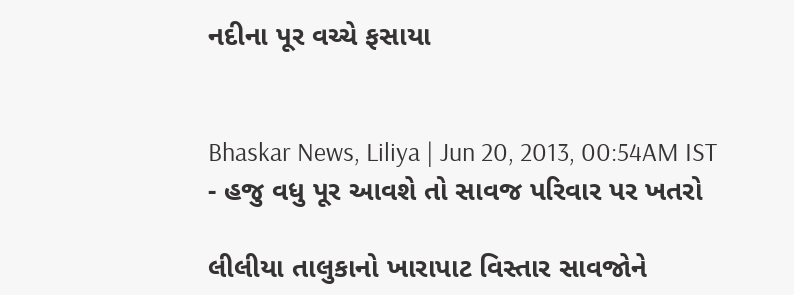નદીના પૂર વચ્ચે ફસાયા


Bhaskar News, Liliya | Jun 20, 2013, 00:54AM IST
- હજુ વધુ પૂર આવશે તો સાવજ પરિવાર પર ખતરો

લીલીયા તાલુકાનો ખારાપાટ વિસ્તાર સાવજોને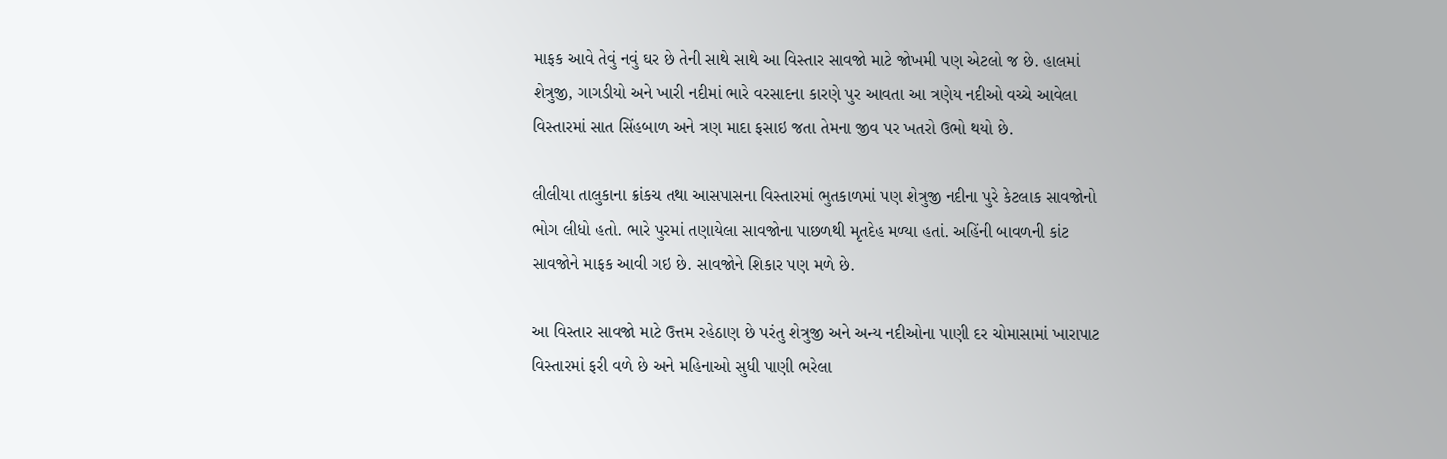માફક આવે તેવું નવું ઘર છે તેની સાથે સાથે આ વિસ્તાર સાવજો માટે જોખમી પણ એટલો જ છે. હાલમાં શેત્રુજી, ગાગડીયો અને ખારી નદીમાં ભારે વરસાદના કારણે પુર આવતા આ ત્રણેય નદીઓ વચ્ચે આવેલા વિસ્તારમાં સાત સિંહબાળ અને ત્રણ માદા ફસાઇ જતા તેમના જીવ પર ખતરો ઉભો થયો છે.

લીલીયા તાલુકાના ક્રાંકચ તથા આસપાસના વિસ્તારમાં ભુતકાળમાં પણ શેત્રુજી નદીના પુરે કેટલાક સાવજોનો ભોગ લીધો હતો. ભારે પુરમાં તણાયેલા સાવજોના પાછળથી મૃતદેહ મળ્યા હતાં. અહિંની બાવળની કાંટ સાવજોને માફક આવી ગઇ છે. સાવજોને શિકાર પણ મળે છે.

આ વિસ્તાર સાવજો માટે ઉત્તમ રહેઠાણ છે પરંતુ શેત્રુજી અને અન્ય નદીઓના પાણી દર ચોમાસામાં ખારાપાટ વિસ્તારમાં ફરી વળે છે અને મહિનાઓ સુધી પાણી ભરેલા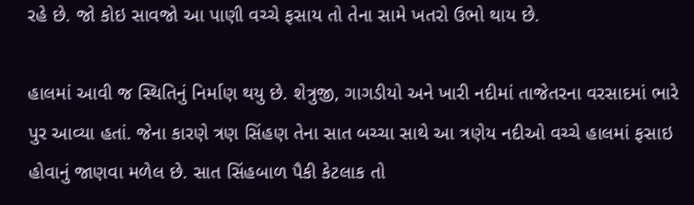રહે છે. જો કોઇ સાવજો આ પાણી વચ્ચે ફસાય તો તેના સામે ખતરો ઉભો થાય છે.

હાલમાં આવી જ સ્થિતિનું નિર્માણ થયુ છે. શેત્રુજી, ગાગડીયો અને ખારી નદીમાં તાજેતરના વરસાદમાં ભારે પુર આવ્યા હતાં. જેના કારણે ત્રણ સિંહણ તેના સાત બચ્ચા સાથે આ ત્રણેય નદીઓ વચ્ચે હાલમાં ફસાઇ હોવાનું જાણવા મળેલ છે. સાત સિંહબાળ પૈકી કેટલાક તો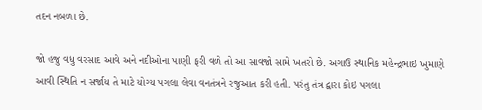તદન નબળા છે.

જો હજુ વધુ વરસાદ આવે અને નદીઓના પાણી ફરી વળે તો આ સાવજો સામે ખતરો છે. અગાઉ સ્થાનિક મહેન્દ્રભાઇ ખુમાણે આવી સ્થિતિ ન સર્જાય તે માટે યોગ્ય પગલા લેવા વનતંત્રને રજુઆત કરી હતી. પરંતુ તંત્ર દ્વારા કોઇ પગલા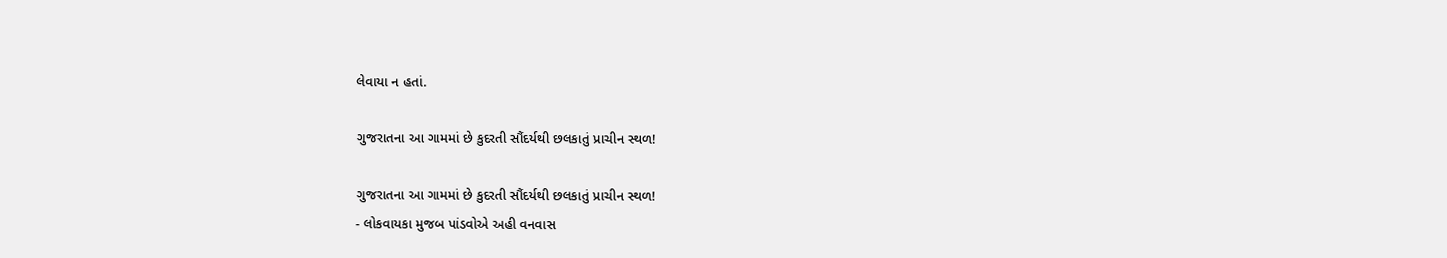લેવાયા ન હતાં.

ગુજરાતના આ ગામમાં છે કુદરતી સૌંદર્યથી છલકાતું પ્રાચીન સ્થળ!

ગુજરાતના આ ગામમાં છે કુદરતી સૌંદર્યથી છલકાતું પ્રાચીન સ્થળ!
- લોકવાયકા મુજબ પાંડવોએ અહી વનવાસ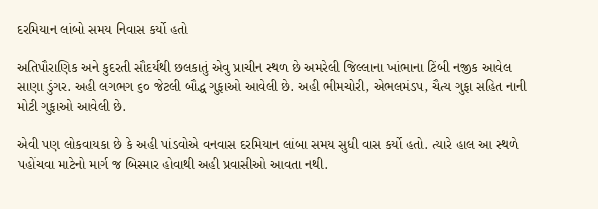દરમિયાન લાંબો સમય નિવાસ કર્યો હતો

અતિપૌરાણિક અને કુદરતી સૌદર્યથી છલકાતું એવુ પ્રાચીન સ્થળ છે અમરેલી જિલ્લાના ખાંભાના ટિંબી નજીક આવેલ સાણા ડુંગર. અહી લગભગ ૬૦ જેટલી બૌદ્ધ ગુફાઓ આવેલી છે. અહી ભીમચોરી, એભલમંડપ, ચૈત્ય ગુફા સહિત નાની મોટી ગુફાઓ આવેલી છે.

એવી પણ લોકવાયકા છે કે અહી પાંડવોએ વનવાસ દરમિયાન લાંબા સમય સુધી વાસ કર્યો હતો. ત્યારે હાલ આ સ્થળે પહોંચવા માટેનો માર્ગ જ બિસ્માર હોવાથી અહી પ્રવાસીઓ આવતા નથી.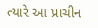ત્યારે આ પ્રાચીન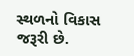સ્થળનો વિકાસ જરૂરી છે.